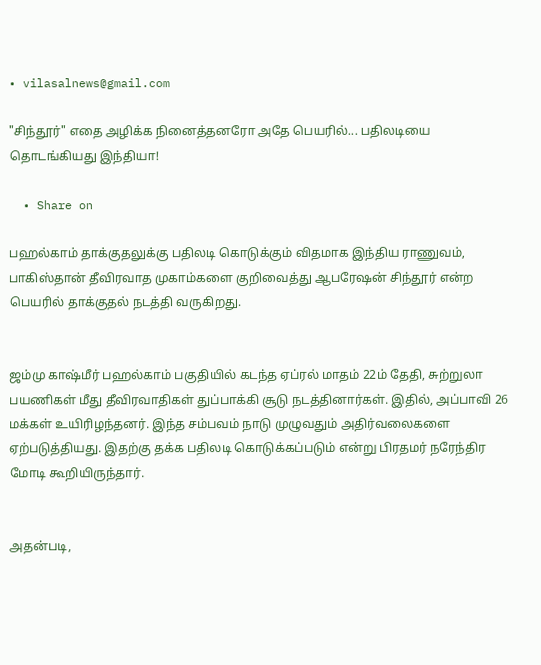• vilasalnews@gmail.com

"சிந்தூர்" எதை அழிக்க நினைத்தனரோ அதே பெயரில்... பதிலடியை தொடங்கியது இந்தியா!

  • Share on

பஹல்காம் தாக்குதலுக்கு பதிலடி கொடுக்கும் விதமாக இந்திய ராணுவம், பாகிஸ்தான் தீவிரவாத முகாம்களை குறிவைத்து ஆபரேஷன் சிந்தூர் என்ற பெயரில் தாக்குதல் நடத்தி வருகிறது.


ஜம்மு காஷ்மீர் பஹல்காம் பகுதியில் கடந்த ஏப்ரல் மாதம் 22ம் தேதி, சுற்றுலா பயணிகள் மீது தீவிரவாதிகள் துப்பாக்கி சூடு நடத்தினார்கள். இதில், அப்பாவி 26 மக்கள் உயிரிழந்தனர். இந்த சம்பவம் நாடு முழுவதும் அதிர்வலைகளை ஏற்படுத்தியது. இதற்கு தக்க பதிலடி கொடுக்கப்படும் என்று பிரதமர் நரேந்திர மோடி கூறியிருந்தார்.


அதன்படி,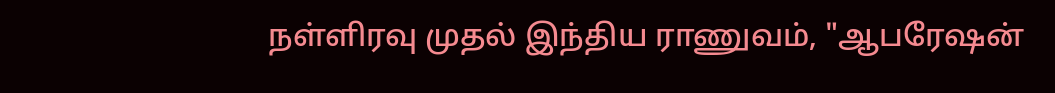நள்ளிரவு முதல் இந்திய ராணுவம், "ஆபரேஷன்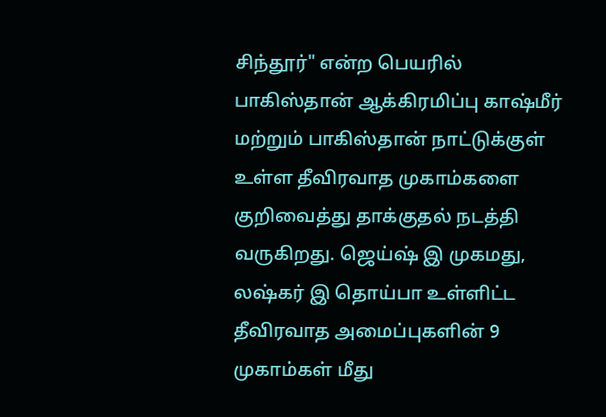சிந்தூர்" என்ற பெயரில் பாகிஸ்தான் ஆக்கிரமிப்பு காஷ்மீர் மற்றும் பாகிஸ்தான் நாட்டுக்குள் உள்ள தீவிரவாத முகாம்களை குறிவைத்து தாக்குதல் நடத்தி வருகிறது. ஜெய்ஷ் இ முகமது, லஷ்கர் இ தொய்பா உள்ளிட்ட தீவிரவாத அமைப்புகளின் 9 முகாம்கள் மீது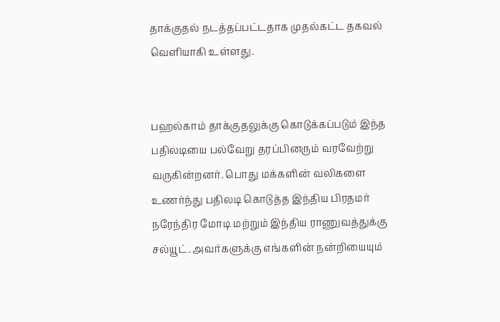தாக்குதல் நடத்தப்பட்டதாக முதல்கட்ட தகவல் வெளியாகி உள்ளது.


பஹல்காம் தாக்குதலுக்கு கொடுக்கப்படும் இந்த பதிலடியை பல்வேறு தரப்பினரும் வரவேற்று வருகின்றனர். பொது மக்களின் வலிகளை உணர்ந்து பதிலடி கொடுத்த இந்திய பிரதமர் நரேந்திர மோடி மற்றும் இந்திய ராணுவத்துக்கு சல்யூட். அவர்களுக்கு எங்களின் நன்றியையும்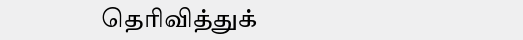தெரிவித்துக்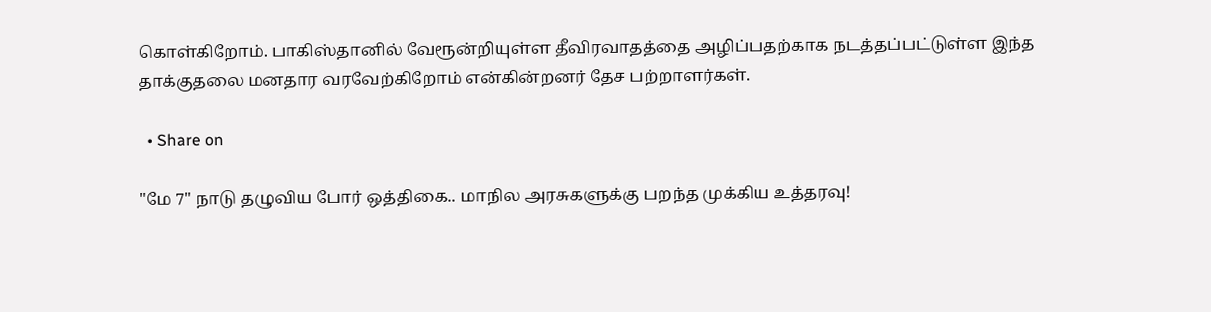கொள்கிறோம். பாகிஸ்தானில் வேரூன்றியுள்ள தீவிரவாதத்தை அழிப்பதற்காக நடத்தப்பட்டுள்ள இந்த தாக்குதலை மனதார வரவேற்கிறோம் என்கின்றனர் தேச பற்றாளர்கள்.

  • Share on

"மே 7" நாடு தழுவிய போர் ஒத்திகை.. மாநில அரசுகளுக்கு பறந்த முக்கிய உத்தரவு!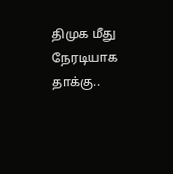திமுக மீது நேரடியாக தாக்கு..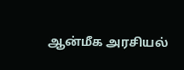ஆன்மீக அரசியல்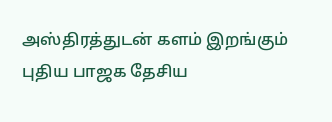அஸ்திரத்துடன் களம் இறங்கும் புதிய பாஜக தேசிய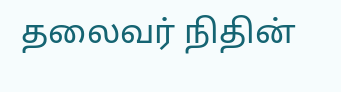தலைவர் நிதின்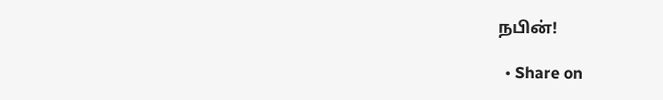நபின்!

  • Share on